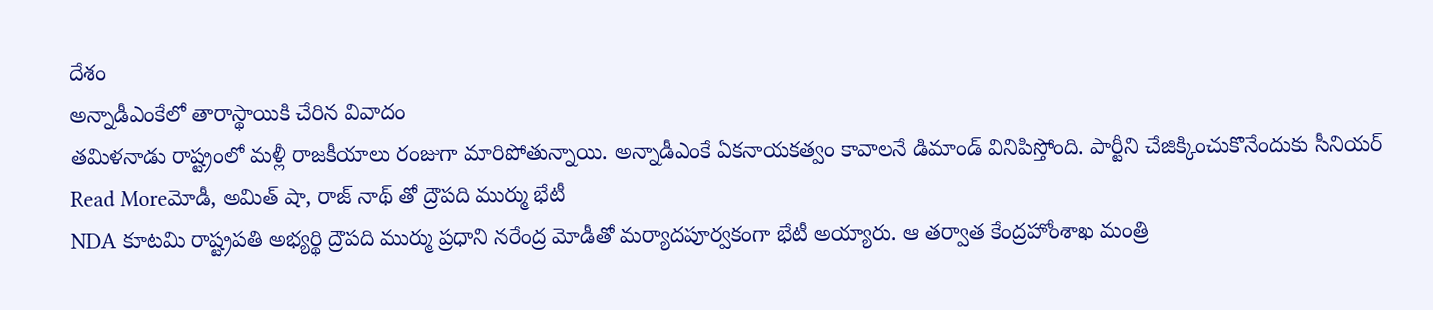దేశం
అన్నాడీఎంకేలో తారాస్థాయికి చేరిన వివాదం
తమిళనాడు రాష్ట్రంలో మళ్లీ రాజకీయాలు రంజుగా మారిపోతున్నాయి. అన్నాడీఎంకే ఏకనాయకత్వం కావాలనే డిమాండ్ వినిపిస్తోంది. పార్టీని చేజిక్కించుకొనేందుకు సీనియర్
Read Moreమోడీ, అమిత్ షా, రాజ్ నాథ్ తో ద్రౌపది ముర్ము భేటీ
NDA కూటమి రాష్ట్రపతి అభ్యర్థి ద్రౌపది ముర్ము ప్రధాని నరేంద్ర మోడీతో మర్యాదపూర్వకంగా భేటీ అయ్యారు. ఆ తర్వాత కేంద్రహోంశాఖ మంత్రి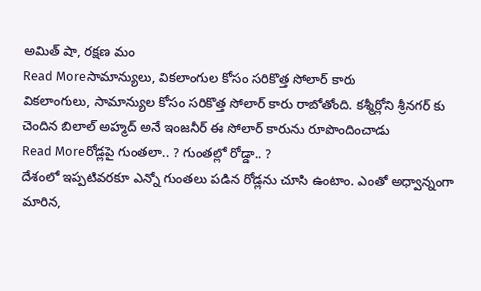అమిత్ షా, రక్షణ మం
Read Moreసామాన్యులు, వికలాంగుల కోసం సరికొత్త సోలార్ కారు
వికలాంగులు, సామాన్యుల కోసం సరికొత్త సోలార్ కారు రాబోతోంది. కశ్మీర్లోని శ్రీనగర్ కు చెందిన బిలాల్ అహ్మద్ అనే ఇంజనీర్ ఈ సోలార్ కారును రూపొందించాడు
Read Moreరోడ్లపై గుంతలా.. ? గుంతల్లో రోడ్డా.. ?
దేశంలో ఇప్పటివరకూ ఎన్నో గుంతలు పడిన రోడ్లను చూసి ఉంటాం. ఎంతో అధ్వాన్నంగా మారిన,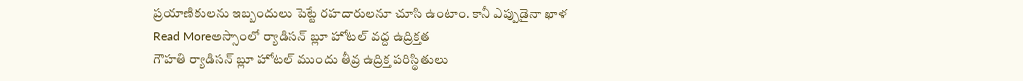ప్రయాణికులను ఇబ్బందులు పెట్టే రహదారులనూ చూసి ఉంటాం. కానీ ఎప్పుడైనా ఖాళ
Read Moreఅస్సాంలో ర్యాడిసన్ బ్లూ హోటల్ వద్ద ఉద్రిక్తత
గౌహతి ర్యాడిసన్ బ్లూ హోటల్ ముందు తీవ్ర ఉద్రిక్త పరిస్థితులు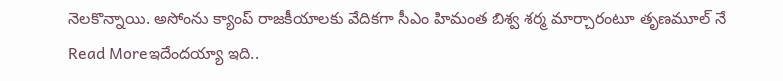నెలకొన్నాయి. అసోంను క్యాంప్ రాజకీయాలకు వేదికగా సీఎం హిమంత బిశ్వ శర్మ మార్చారంటూ తృణమూల్ నే
Read Moreఇదేందయ్యా ఇది..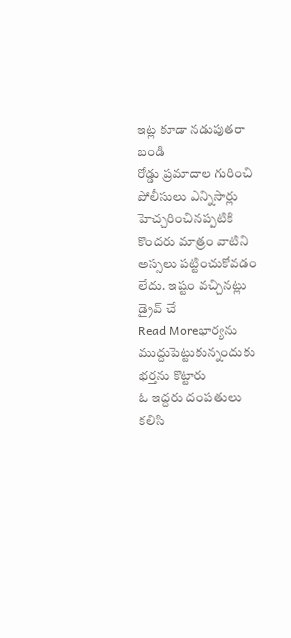ఇట్ల కూడా నడుపుతరా బండి
రోడ్డు ప్రమాదాల గురించి పోలీసులు ఎన్నిసార్లు హెచ్చరించినప్పటికి కొందరు మాత్రం వాటిని అస్సలు పట్టించుకోవడం లేదు. ఇష్టం వచ్చినట్లు డ్రైవ్ చే
Read Moreభార్యను ముద్దుపెట్టుకున్నందుకు భర్తను కొట్టారు
ఓ ఇద్దరు దంపతులు కలిసి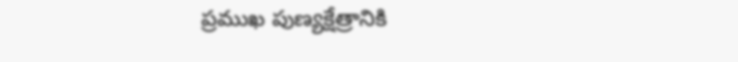ప్రముఖ పుణ్యక్షేత్రానికి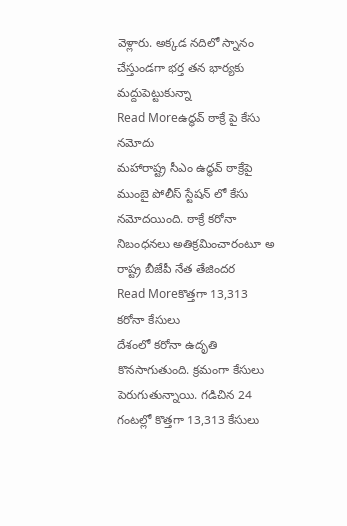వెళ్లారు. అక్కడ నదిలో స్నానం చేస్తుండగా భర్త తన భార్యకు మద్దుపెట్టుకున్నా
Read Moreఉద్ధవ్ ఠాక్రే పై కేసు నమోదు
మహారాష్ట్ర సీఎం ఉద్ధవ్ ఠాక్రేపై ముంబై పోలీస్ స్టేషన్ లో కేసు నమోదయింది. ఠాక్రే కరోనా నిబంధనలు అతిక్రమించారంటూ అ రాష్ట్ర బీజేపీ నేత తేజిందర
Read Moreకొత్తగా 13,313 కరోనా కేసులు
దేశంలో కరోనా ఉదృతి కొనసాగుతుంది. క్రమంగా కేసులు పెరుగుతున్నాయి. గడిచిన 24 గంటల్లో కొత్తగా 13,313 కేసులు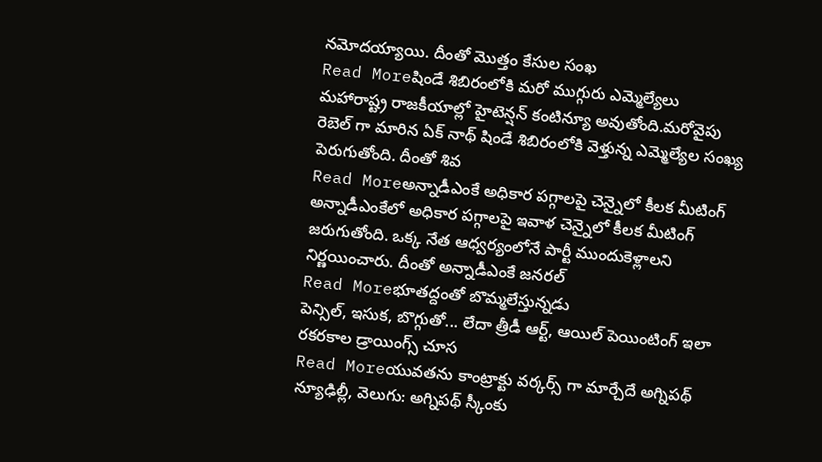నమోదయ్యాయి. దీంతో మొత్తం కేసుల సంఖ
Read Moreషిండే శిబిరంలోకి మరో ముగ్గురు ఎమ్మెల్యేలు
మహారాష్ట్ర రాజకీయాల్లో హైటెన్షన్ కంటిన్యూ అవుతోంది.మరోవైపు రెబెల్ గా మారిన ఏక్ నాథ్ షిండే శిబిరంలోకి వెళ్తున్న ఎమ్మెల్యేల సంఖ్య పెరుగుతోంది. దీంతో శివ
Read Moreఅన్నాడీఎంకే అధికార పగ్గాలపై చెన్నైలో కీలక మీటింగ్
అన్నాడీఎంకేలో అధికార పగ్గాలపై ఇవాళ చెన్నైలో కీలక మీటింగ్ జరుగుతోంది. ఒక్క నేత ఆధ్వర్యంలోనే పార్టీ ముందుకెళ్లాలని నిర్ణయించారు. దీంతో అన్నాడీఎంకే జనరల్
Read Moreభూతద్దంతో బొమ్మలేస్తున్నడు
పెన్సిల్, ఇసుక, బొగ్గుతో... లేదా త్రీడీ ఆర్ట్, ఆయిల్ పెయింటింగ్ ఇలా రకరకాల డ్రాయింగ్స్ చూస
Read Moreయువతను కాంట్రాక్టు వర్కర్స్ గా మార్చేదే అగ్నిపథ్
న్యూఢిల్లీ, వెలుగు: అగ్నిపథ్ స్కీంకు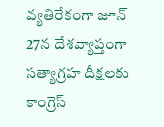వ్యతిరేకంగా జూన్ 27న దేశవ్యాప్తంగా సత్యాగ్రహ దీక్షలకు కాంగ్రెస్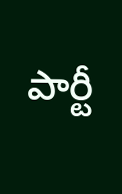పార్టీ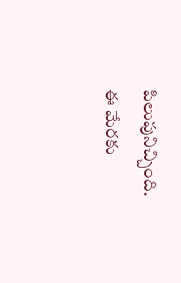పిలుపునిచ్చింది. ఈ మేరకు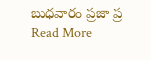బుధవారం ప్రజా ప్ర
Read More